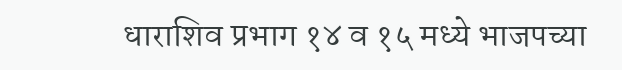धाराशिव प्रभाग १४ व १५ मध्ये भाजपच्या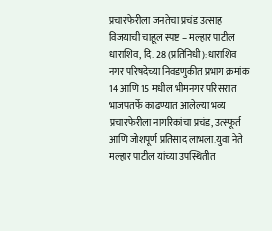प्रचारफेरीला जनतेचा प्रचंड उत्साह
विजयाची चाहूल स्पष्ट – मल्हार पाटील
धाराशिव, दि. 28 (प्रतिनिधी):धाराशिव नगर परिषदेच्या निवडणुकीत प्रभाग क्रमांक 14 आणि 15 मधील भीमनगर परिसरात भाजपतर्फे काढण्यात आलेल्या भव्य प्रचारफेरीला नागरिकांचा प्रचंड, उत्स्फूर्त आणि जोशपूर्ण प्रतिसाद लाभला.युवा नेते मल्हार पाटील यांच्या उपस्थितीत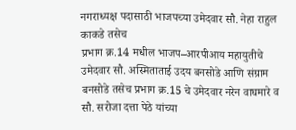नगराध्यक्ष पदासाठी भाजपच्या उमेदवार सौ. नेहा राहुल काकडे तसेच
प्रभाग क्र.14 मधील भाजप–आरपीआय महायुतीचे उमेदवार सौ. अस्मिताताई उदय बनसोडे आणि संग्राम बनसोडे तसेच प्रभाग क्र.15 चे उमेदवार नरेन वाघमारे व सौ. सरोजा दत्ता पेठे यांच्या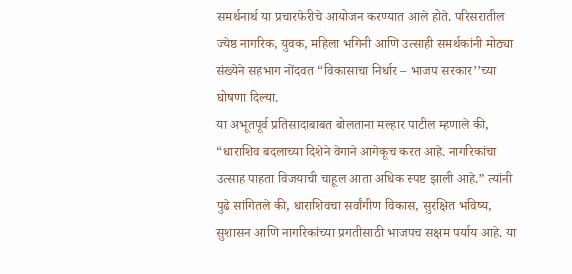समर्थनार्थ या प्रचारफेरीचे आयोजन करण्यात आले होते. परिसरातील ज्येष्ठ नागरिक, युवक, महिला भगिनी आणि उत्साही समर्थकांनी मोठ्या संख्येने सहभाग नोंदवत “विकासाचा निर्धार – भाजप सरकार’’च्या घोषणा दिल्या.
या अभूतपूर्व प्रतिसादाबाबत बोलताना मल्हार पाटील म्हणाले की, “धाराशिव बदलाच्या दिशेने वेगाने आगेकूच करत आहे. नागरिकांचा उत्साह पाहता विजयाची चाहूल आता अधिक स्पष्ट झाली आहे.” त्यांनी पुढे सांगितले की, धाराशिवचा सर्वांगीण विकास, सुरक्षित भविष्य, सुशासन आणि नागरिकांच्या प्रगतीसाठी भाजपच सक्षम पर्याय आहे. या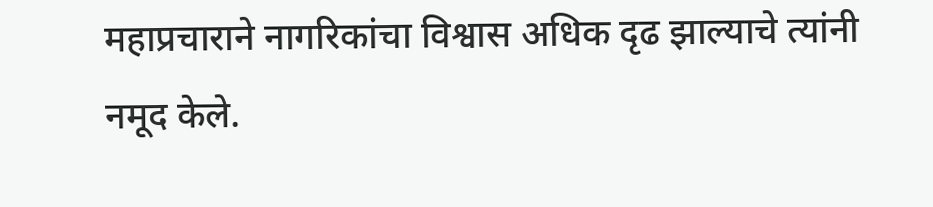महाप्रचाराने नागरिकांचा विश्वास अधिक दृढ झाल्याचे त्यांनी नमूद केले.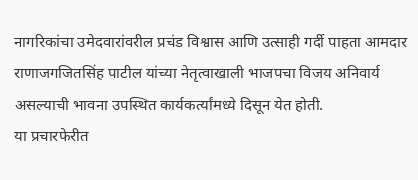नागरिकांचा उमेदवारांवरील प्रचंड विश्वास आणि उत्साही गर्दी पाहता आमदार राणाजगजितसिंह पाटील यांच्या नेतृत्वाखाली भाजपचा विजय अनिवार्य असल्याची भावना उपस्थित कार्यकर्त्यांमध्ये दिसून येत होती.
या प्रचारफेरीत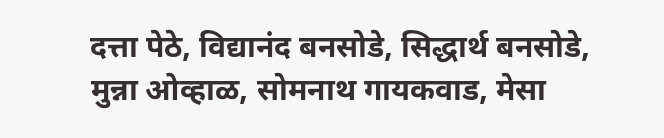दत्ता पेठे, विद्यानंद बनसोडे, सिद्धार्थ बनसोडे, मुन्ना ओव्हाळ, सोमनाथ गायकवाड, मेसा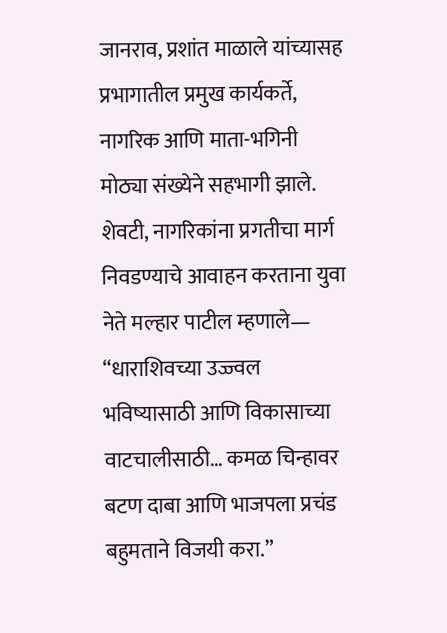जानराव, प्रशांत माळाले यांच्यासह प्रभागातील प्रमुख कार्यकर्ते, नागरिक आणि माता-भगिनी मोठ्या संख्येने सहभागी झाले.
शेवटी, नागरिकांना प्रगतीचा मार्ग निवडण्याचे आवाहन करताना युवा नेते मल्हार पाटील म्हणाले—
“धाराशिवच्या उज्ज्वल भविष्यासाठी आणि विकासाच्या वाटचालीसाठी… कमळ चिन्हावर बटण दाबा आणि भाजपला प्रचंड बहुमताने विजयी करा.”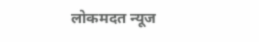लोकमदत न्यूज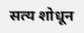सत्य शोधून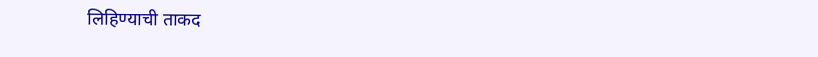लिहिण्याची ताकद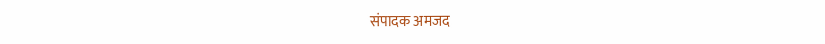संपादक अमजद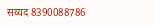सय्यद 8390088786